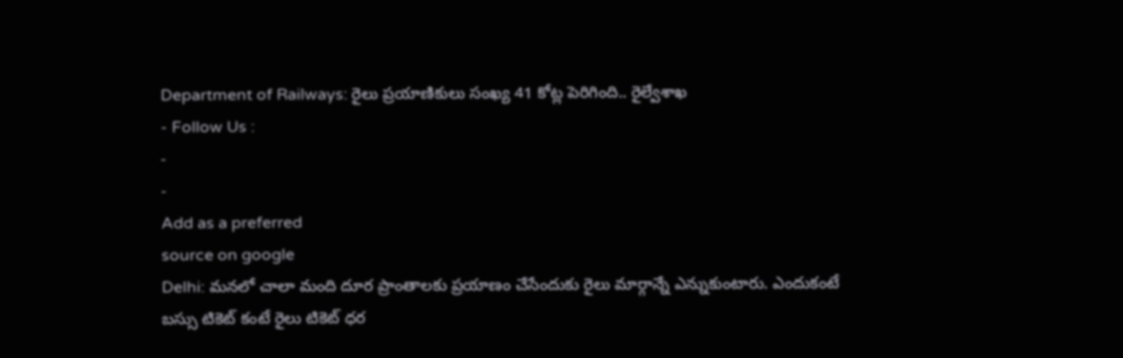Department of Railways: రైలు ప్రయాణికులు సంఖ్య 41 కోట్ల పెరిగింది.. రైల్వేశాఖ
- Follow Us :
-
-
Add as a preferred
source on google
Delhi: మనలో చాలా మంది దూర ప్రాంతాలకు ప్రయాణం చేసేందుకు రైలు మార్గాన్నే ఎన్నుకుంటారు. ఎందుకంటే బస్సు టికెట్ కంటే రైలు టికెట్ ధర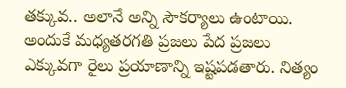తక్కువ.. అలానే అన్ని సౌకర్యాలు ఉంటాయి. అందుకే మధ్యతరగతి ప్రజలు పేద ప్రజలు ఎక్కువగా రైలు ప్రయాణాన్ని ఇష్టపడతారు. నిత్యం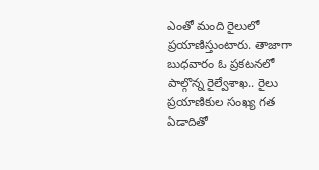ఎంతో మంది రైలులో ప్రయాణిస్తుంటారు. తాజాగా బుధవారం ఓ ప్రకటనలో పాల్గొన్న రైల్వేశాఖ.. రైలు ప్రయాణికుల సంఖ్య గత ఏడాదితో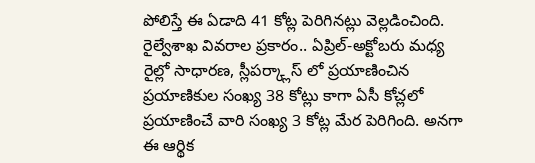పోలిస్తే ఈ ఏడాది 41 కోట్ల పెరిగినట్లు వెల్లడించింది. రైల్వేశాఖ వివరాల ప్రకారం.. ఏప్రిల్-అక్టోబరు మధ్య రైల్లో సాధారణ, స్లీపర్క్లాస్ లో ప్రయాణించిన ప్రయాణికుల సంఖ్య 38 కోట్లు కాగా ఏసీ కోచ్లలో ప్రయాణించే వారి సంఖ్య 3 కోట్ల మేర పెరిగింది. అనగా ఈ ఆర్థిక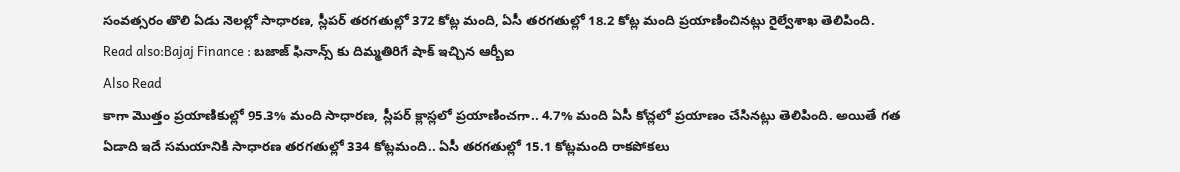సంవత్సరం తొలి ఏడు నెలల్లో సాధారణ, స్లీపర్ తరగతుల్లో 372 కోట్ల మంది, ఏసీ తరగతుల్లో 18.2 కోట్ల మంది ప్రయాణించినట్లు రైల్వేశాఖ తెలిపింది.
Read also:Bajaj Finance : బజాజ్ ఫినాన్స్ కు దిమ్మతిరిగే షాక్ ఇచ్చిన ఆర్బీఐ
Also Read
కాగా మొత్తం ప్రయాణికుల్లో 95.3% మంది సాధారణ, స్లీపర్ క్లాస్లలో ప్రయాణించగా.. 4.7% మంది ఏసీ కోచ్లలో ప్రయాణం చేసినట్లు తెలిపింది. అయితే గత ఏడాది ఇదే సమయానికి సాధారణ తరగతుల్లో 334 కోట్లమంది.. ఏసీ తరగతుల్లో 15.1 కోట్లమంది రాకపోకలు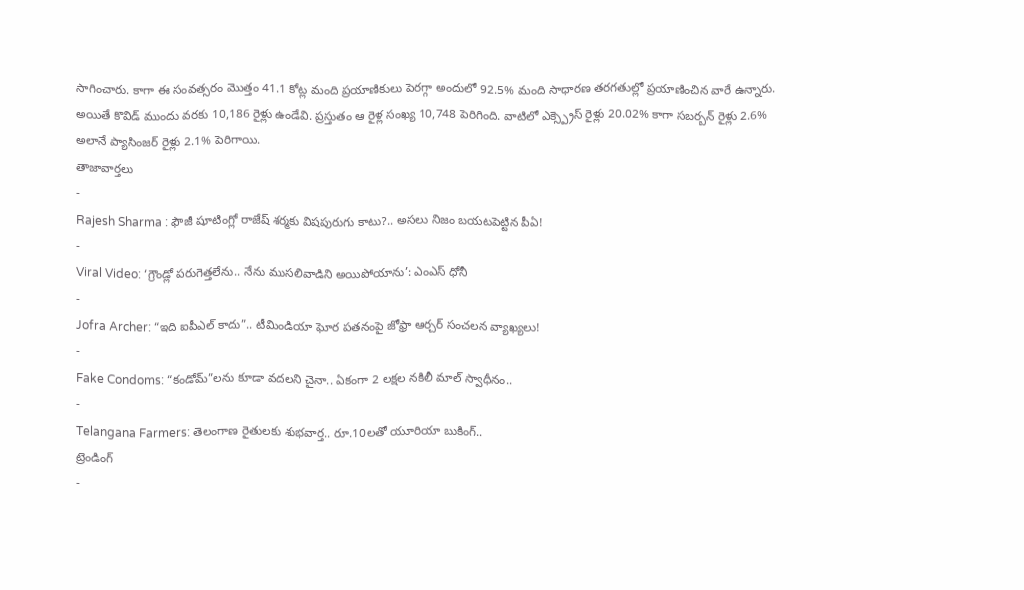సాగించారు. కాగా ఈ సంవత్సరం మొత్తం 41.1 కోట్ల మంది ప్రయాణికులు పెరగ్గా అందులో 92.5% మంది సాధారణ తరగతుల్లో ప్రయాణించిన వారే ఉన్నారు. అయితే కొవిడ్ ముందు వరకు 10,186 రైళ్లు ఉండేవి. ప్రస్తుతం ఆ రైళ్ల సంఖ్య 10,748 పెరిగింది. వాటిలో ఎక్స్ప్రెస్ రైళ్లు 20.02% కాగా సబర్బన్ రైళ్లు 2.6% అలానే ప్యాసింజర్ రైళ్లు 2.1% పెరిగాయి.
తాజావార్తలు
-
Rajesh Sharma : ఫౌజీ షూటింగ్లో రాజేష్ శర్మకు విషపురుగు కాటు?.. అసలు నిజం బయటపెట్టిన పీఏ!
-
Viral Video: ‘గ్రౌండ్లో పరుగెత్తలేను.. నేను ముసలివాడిని అయిపోయాను’: ఎంఎస్ ధోనీ
-
Jofra Archer: “ఇది ఐపీఎల్ కాదు”.. టీమిండియా ఘోర పతనంపై జోఫ్రా ఆర్చర్ సంచలన వ్యాఖ్యలు!
-
Fake Condoms: “కండోమ్”లను కూడా వదలని చైనా.. ఏకంగా 2 లక్షల నకిలీ మాల్ స్వాధీనం..
-
Telangana Farmers: తెలంగాణ రైతులకు శుభవార్త.. రూ.10లతో యూరియా బుకింగ్..
ట్రెండింగ్
-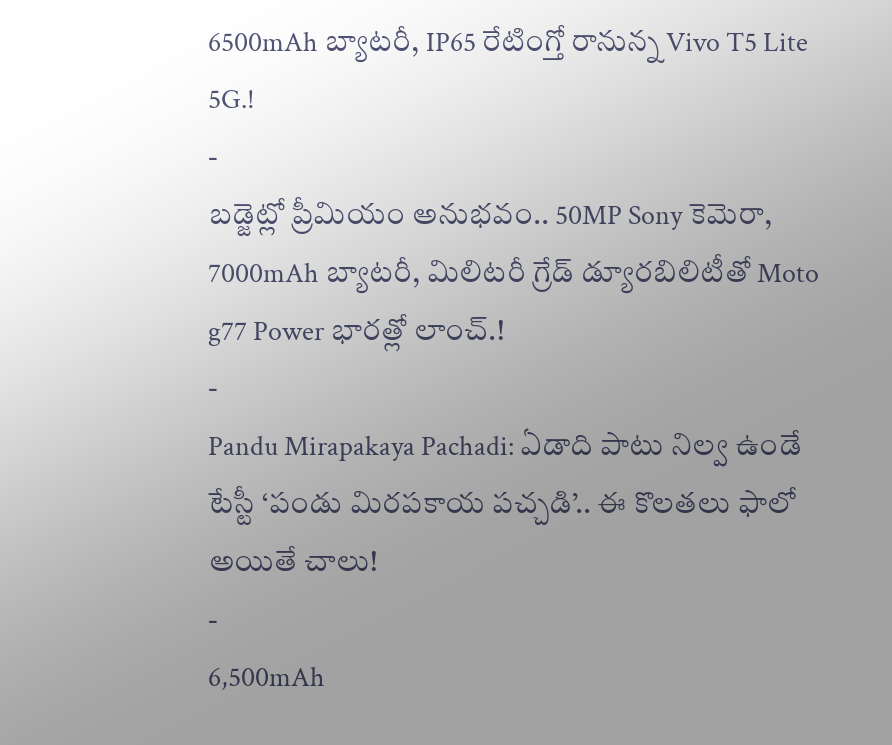6500mAh బ్యాటరీ, IP65 రేటింగ్తో రానున్న Vivo T5 Lite 5G.!
-
బడ్జెట్లో ప్రీమియం అనుభవం.. 50MP Sony కెమెరా, 7000mAh బ్యాటరీ, మిలిటరీ గ్రేడ్ డ్యూరబిలిటీతో Moto g77 Power భారత్లో లాంచ్.!
-
Pandu Mirapakaya Pachadi: ఏడాది పాటు నిల్వ ఉండే టేస్టీ ‘పండు మిరపకాయ పచ్చడి’.. ఈ కొలతలు ఫాలో అయితే చాలు!
-
6,500mAh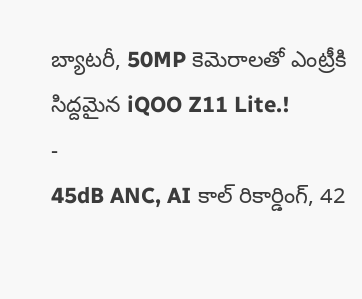బ్యాటరీ, 50MP కెమెరాలతో ఎంట్రీకి సిద్దమైన iQOO Z11 Lite.!
-
45dB ANC, AI కాల్ రికార్డింగ్, 42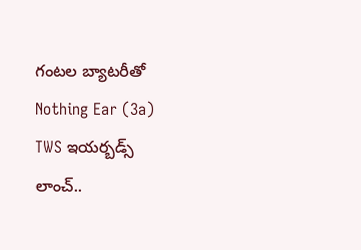గంటల బ్యాటరీతో Nothing Ear (3a) TWS ఇయర్బడ్స్ లాంచ్..